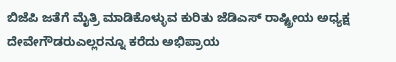ಬಿಜೆಪಿ ಜತೆಗೆ ಮೈತ್ರಿ ಮಾಡಿಕೊಳ್ಳುವ ಕುರಿತು ಜೆಡಿಎಸ್ ರಾಷ್ಟ್ರೀಯ ಅಧ್ಯಕ್ಷ ದೇವೇಗೌಡರುಎಲ್ಲರನ್ನೂ ಕರೆದು ಅಭಿಪ್ರಾಯ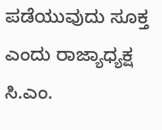ಪಡೆಯುವುದು ಸೂಕ್ತ ಎಂದು ರಾಜ್ಯಾಧ್ಯಕ್ಷ ಸಿ.ಎಂ.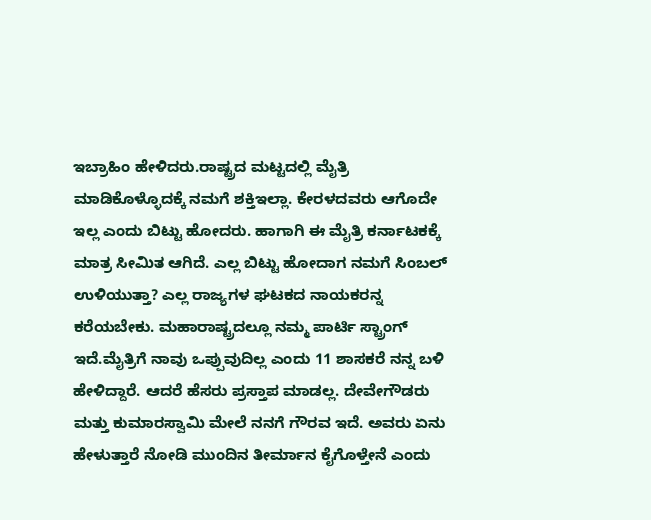ಇಬ್ರಾಹಿಂ ಹೇಳಿದರು.ರಾಷ್ಟ್ರದ ಮಟ್ಟದಲ್ಲಿ ಮೈತ್ರಿ ಮಾಡಿಕೊಳ್ಳೊದಕ್ಕೆ ನಮಗೆ ಶಕ್ತಿ‌ಇಲ್ಲಾ. ಕೇರಳದವರು ಆಗೊದೇ ಇಲ್ಲ ಎಂದು ಬಿಟ್ಟು ಹೋದರು. ಹಾಗಾಗಿ ಈ ಮೈತ್ರಿ ಕರ್ನಾಟಕಕ್ಕೆ ಮಾತ್ರ ಸೀಮಿತ ಆಗಿದೆ. ಎಲ್ಲ ಬಿಟ್ಟು ಹೋದಾಗ ನಮಗೆ ಸಿಂಬಲ್ ಉಳಿಯುತ್ತಾ? ಎಲ್ಲ ರಾಜ್ಯಗಳ ಘಟಕದ ನಾಯಕರನ್ನ ಕರೆಯಬೇಕು. ಮಹಾರಾಷ್ಟ್ರದಲ್ಲೂ ನಮ್ಮ ಪಾರ್ಟಿ ಸ್ಟ್ರಾಂಗ್ ಇದೆ.ಮೈತ್ರಿಗೆ ನಾವು ಒಪ್ಪುವುದಿಲ್ಲ ಎಂದು 11 ಶಾಸಕರೆ ನನ್ನ ಬಳಿ ಹೇಳಿದ್ದಾರೆ. ಆದರೆ ಹೆಸರು ಪ್ರಸ್ತಾಪ ಮಾಡಲ್ಲ. ದೇವೇಗೌಡರು ಮತ್ತು ಕುಮಾರಸ್ವಾಮಿ ಮೇಲೆ ನನಗೆ ಗೌರವ ಇದೆ. ಅವರು ಏನು ಹೇಳುತ್ತಾರೆ ನೋಡಿ ಮುಂದಿನ ತೀರ್ಮಾನ ಕೈಗೊಳ್ತೇನೆ ಎಂದು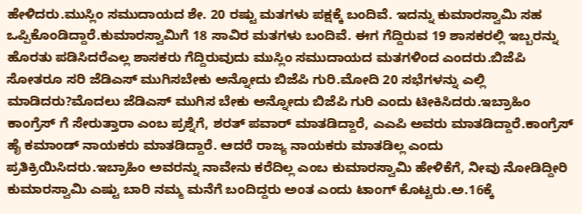ಹೇಳಿದರು.ಮುಸ್ಲಿಂ ಸಮುದಾಯದ ಶೇ. 20 ರಷ್ಟು ಮತಗಳು ಪಕ್ಷಕ್ಕೆ ಬಂದಿವೆ. ಇದನ್ನು ಕುಮಾರಸ್ವಾಮಿ ಸಹ ಒಪ್ಪಿಕೊಂಡಿದ್ದಾರೆ.ಕುಮಾರಸ್ವಾಮಿಗೆ 18 ಸಾವಿರ ಮತಗಳು ಬಂದಿವೆ. ಈಗ ಗೆದ್ದಿರುವ 19 ಶಾಸಕರಲ್ಲಿ ಇಬ್ಬರನ್ನು ಹೊರತು ಪಡಿಸಿದರೆಎಲ್ಲ ಶಾಸಕರು ಗೆದ್ದಿರುವುದು ಮುಸ್ಲಿಂ ಸಮುದಾಯದ ಮತಗಳಿಂದ ಎಂದರು.ಬಿಜೆಪಿ ಸೋತರೂ ಸರಿ ಜೆಡಿಎಸ್ ಮುಗಿಸಬೇಕು ಅನ್ನೋದು ಬಿಜೆಪಿ ಗುರಿ.ಮೋದಿ 20 ಸಭೆಗಳನ್ನು ಎಲ್ಲಿ ಮಾಡಿದರು?ಮೊದಲು ಜೆಡಿಎಸ್ ಮುಗಿಸ ಬೇಕು ಅನ್ನೋದು ಬಿಜೆಪಿ ಗುರಿ ಎಂದು ಟೀಕಿಸಿದರು.ಇಬ್ರಾಹಿಂ ಕಾಂಗ್ರೆಸ್ ಗೆ ಸೇರುತ್ತಾರಾ ಎಂಬ ಪ್ರಶ್ನೆಗೆ, ಶರತ್ ಪವಾರ್ ಮಾತಡಿದ್ದಾರೆ, ಎಎಪಿ ಅವರು ಮಾತಡಿದ್ದಾರೆ.ಕಾಂಗ್ರೆಸ್ ಹೈ ಕಮಾಂಡ್ ನಾಯಕರು ಮಾತಡಿದ್ದಾರೆ‌. ಆದರೆ ರಾಜ್ಯ ನಾಯಕರು ಮಾತಡಿಲ್ಲ ಎಂದು ಪ್ರತಿಕ್ರಿಯಿಸಿದರು.ಇಬ್ರಾಹಿಂ ಅವರನ್ನು ನಾವೇನು ಕರೆದಿಲ್ಲ ಎಂಬ ಕುಮಾರಸ್ವಾಮಿ ಹೇಳಿಕೆಗೆ, ನೀವು ನೋಡಿದ್ದೀರಿ ಕುಮಾರಸ್ವಾಮಿ ಎಷ್ಟು ಬಾರಿ ನಮ್ಮ ಮನೆಗೆ ಬಂದಿದ್ದರು ಅಂತ ಎಂದು ಟಾಂಗ್ ಕೊಟ್ಟರು.ಅ.16ಕ್ಕೆ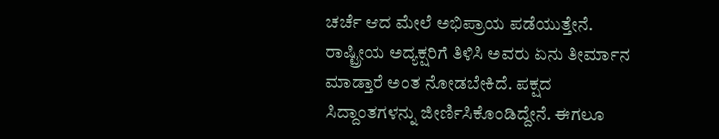ಚರ್ಚೆ ಆದ ಮೇಲೆ ಅಭಿಪ್ರಾಯ ಪಡೆಯುತ್ತೇನೆ. ರಾಷ್ಟ್ರೀಯ ಅದ್ಯಕ್ಷರಿಗೆ ತಿಳಿಸಿ ಅವರು ಏನು ತೀರ್ಮಾನ ಮಾಡ್ತಾರೆ ಅಂತ ನೋಡಬೇಕಿದೆ. ಪಕ್ಷದ ಸಿದ್ದಾಂತಗಳನ್ನು ಜೀರ್ಣಿಸಿಕೊಂಡಿದ್ದೇನೆ. ಈಗಲೂ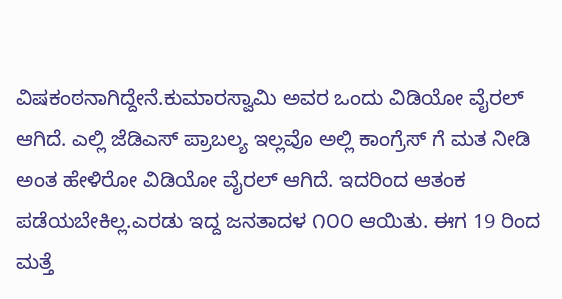ವಿಷಕಂಠನಾಗಿದ್ದೇನೆ.ಕುಮಾರಸ್ವಾಮಿ ಅವರ ಒಂದು ವಿಡಿಯೋ ವೈರಲ್ ಆಗಿದೆ. ಎಲ್ಲಿ ಜೆಡಿಎಸ್ ಪ್ರಾಬಲ್ಯ ಇಲ್ಲವೊ ಅಲ್ಲಿ ಕಾಂಗ್ರೆಸ್ ಗೆ ಮತ ನೀಡಿ ಅಂತ ಹೇಳಿರೋ ವಿಡಿಯೋ ವೈರಲ್ ಆಗಿದೆ. ಇದರಿಂದ ಆತಂಕ ಪಡೆಯಬೇಕಿಲ್ಲ.ಎರಡು ಇದ್ದ ಜನತಾದಳ ೧೦೦ ಆಯಿತು. ಈಗ 19 ರಿಂದ ಮತ್ತೆ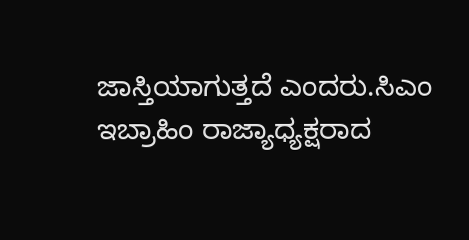ಜಾಸ್ತಿಯಾಗುತ್ತದೆ ಎಂದರು.ಸಿಎಂ ಇಬ್ರಾಹಿಂ ರಾಜ್ಯಾಧ್ಯಕ್ಷರಾದ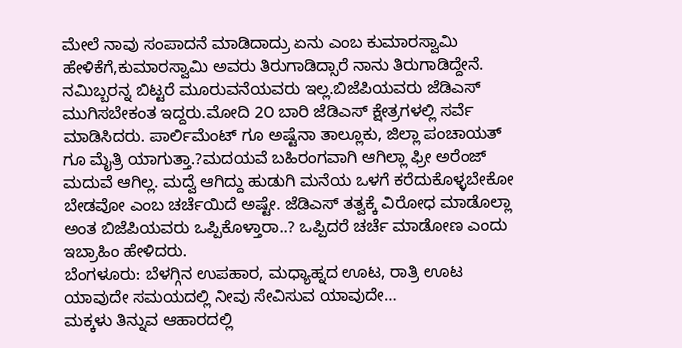ಮೇಲೆ ನಾವು ಸಂಪಾದನೆ ಮಾಡಿದಾದ್ರು ಏನು ಎಂಬ ಕುಮಾರಸ್ವಾಮಿ ಹೇಳಿಕೆಗೆ,ಕುಮಾರಸ್ವಾಮಿ ಅವರು ತಿರುಗಾಡಿದ್ಸಾರೆ ನಾನು ತಿರುಗಾಡಿದ್ದೇನೆ. ನಮಿಬ್ಬರನ್ನ ಬಿಟ್ಟರೆ ಮೂರುವನೆಯವರು ಇಲ್ಲ.ಬಿಜೆಪಿಯವರು ಜೆಡಿಎಸ್ ಮುಗಿಸಬೇಕಂತ ಇದ್ದರು.ಮೋದಿ 2೦ ಬಾರಿ ಜೆಡಿಎಸ್ ಕ್ಷೇತ್ರಗಳಲ್ಲಿ ಸರ್ವೆ ಮಾಡಿಸಿದರು. ಪಾರ್ಲಿಮೆಂಟ್ ಗೂ ಅಷ್ಟೆನಾ ತಾಲ್ಲೂಕು, ಜಿಲ್ಲಾ ಪಂಚಾಯತ್ ಗೂ ಮೈತ್ರಿ ಯಾಗುತ್ತಾ.?ಮದಯವೆ ಬಹಿರಂಗವಾಗಿ ಆಗಿಲ್ಲಾ ಫ್ರೀ ಅರೆಂಜ್ ಮದುವೆ ಆಗಿಲ್ಲ. ಮದ್ವೆ ಆಗಿದ್ದು‌ ಹುಡುಗಿ ಮನೆಯ ಒಳಗೆ ಕರೆದುಕೊಳ್ಳಬೇಕೋ ಬೇಡವೋ ಎಂಬ ಚರ್ಚೆಯಿದೆ ಅಷ್ಟೇ. ಜೆಡಿಎಸ್ ತತ್ವಕ್ಕೆ ವಿರೋಧ ಮಾಡೊಲ್ಲಾ ಅಂತ ಬಿಜೆಪಿಯವರು ಒಪ್ಪಿಕೊಳ್ತಾರಾ..? ಒಪ್ಪಿದರೆ ಚರ್ಚೆ ಮಾಡೋಣ ಎಂದು ಇಬ್ರಾಹಿಂ ಹೇಳಿದರು.
ಬೆಂಗಳೂರು: ಬೆಳಗ್ಗಿನ ಉಪಹಾರ, ಮಧ್ಯಾಹ್ನದ ಊಟ, ರಾತ್ರಿ ಊಟ ಯಾವುದೇ ಸಮಯದಲ್ಲಿ ನೀವು ಸೇವಿಸುವ ಯಾವುದೇ…
ಮಕ್ಕಳು ತಿನ್ನುವ ಆಹಾರದಲ್ಲಿ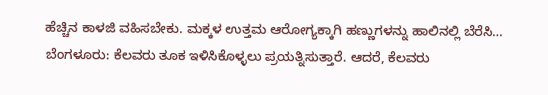ಹೆಚ್ಚಿನ ಕಾಳಜಿ ವಹಿಸಬೇಕು. ಮಕ್ಕಳ ಉತ್ತಮ ಆರೋಗ್ಯಕ್ಕಾಗಿ ಹಣ್ಣುಗಳನ್ನು ಹಾಲಿನಲ್ಲಿ ಬೆರೆಸಿ…
ಬೆಂಗಳೂರು: ಕೆಲವರು ತೂಕ ಇಳಿಸಿಕೊಳ್ಳಲು ಪ್ರಯತ್ನಿಸುತ್ತಾರೆ. ಆದರೆ, ಕೆಲವರು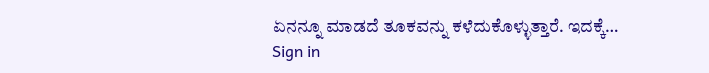ಏನನ್ನೂ ಮಾಡದೆ ತೂಕವನ್ನು ಕಳೆದುಕೊಳ್ಳುತ್ತಾರೆ. ಇದಕ್ಕೆ…
Sign in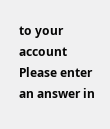to your account
Please enter an answer in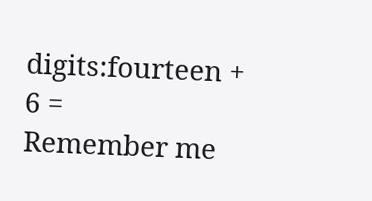digits:fourteen + 6 =
Remember me